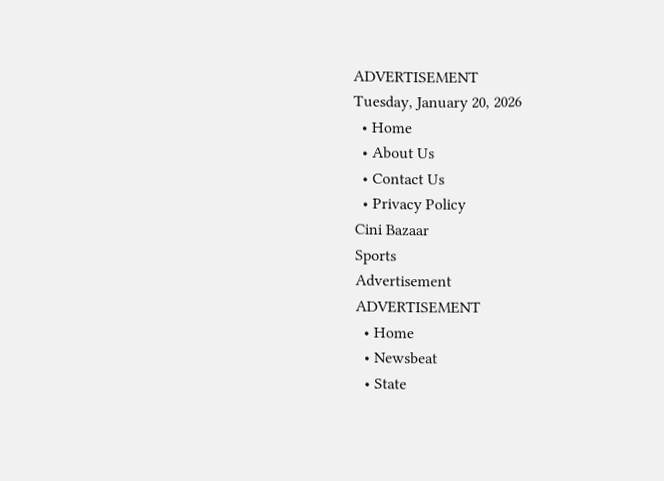ADVERTISEMENT
Tuesday, January 20, 2026
  • Home
  • About Us
  • Contact Us
  • Privacy Policy
Cini Bazaar
Sports
Advertisement
ADVERTISEMENT
  • Home
  • Newsbeat
  • State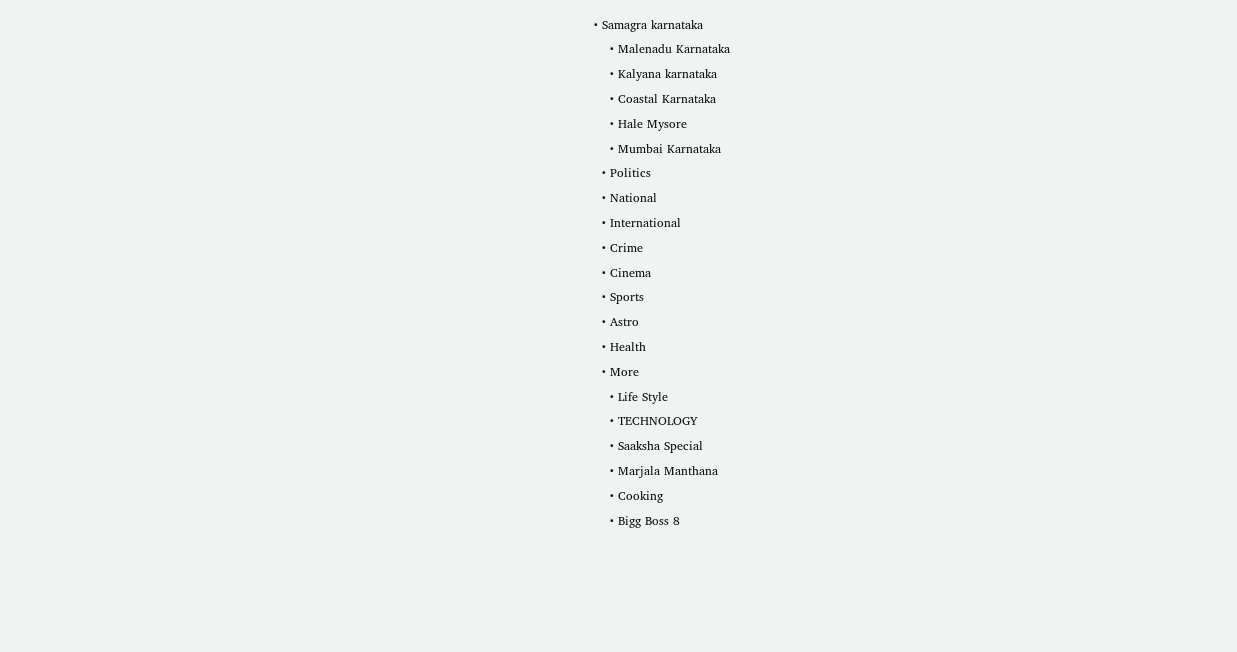• Samagra karnataka
    • Malenadu Karnataka
    • Kalyana karnataka
    • Coastal Karnataka
    • Hale Mysore
    • Mumbai Karnataka
  • Politics
  • National
  • International
  • Crime
  • Cinema
  • Sports
  • Astro
  • Health
  • More
    • Life Style
    • TECHNOLOGY
    • Saaksha Special
    • Marjala Manthana
    • Cooking
    • Bigg Boss 8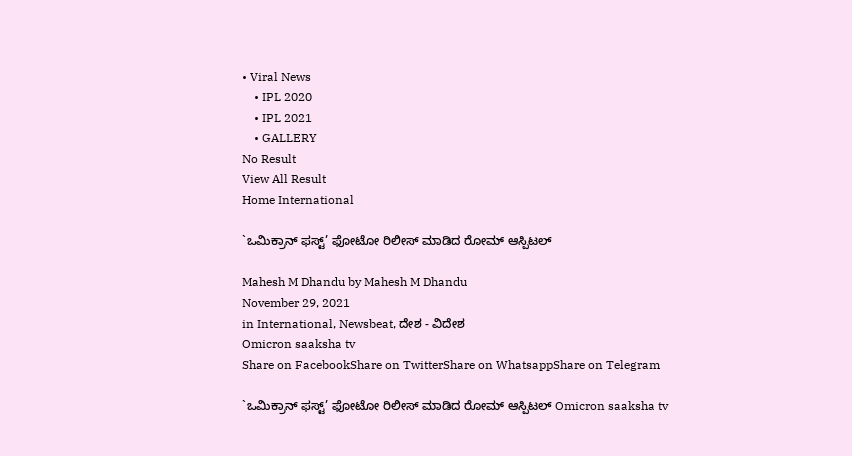• Viral News
    • IPL 2020
    • IPL 2021
    • GALLERY
No Result
View All Result
Home International

`ಒಮಿಕ್ರಾನ್ ಫಸ್ಟ್’ ಫೋಟೋ ರಿಲೀಸ್ ಮಾಡಿದ ರೋಮ್ ಆಸ್ಪಿಟಲ್

Mahesh M Dhandu by Mahesh M Dhandu
November 29, 2021
in International, Newsbeat, ದೇಶ - ವಿದೇಶ
Omicron saaksha tv
Share on FacebookShare on TwitterShare on WhatsappShare on Telegram

`ಒಮಿಕ್ರಾನ್ ಫಸ್ಟ್’ ಫೋಟೋ ರಿಲೀಸ್ ಮಾಡಿದ ರೋಮ್ ಆಸ್ಪಿಟಲ್ Omicron saaksha tv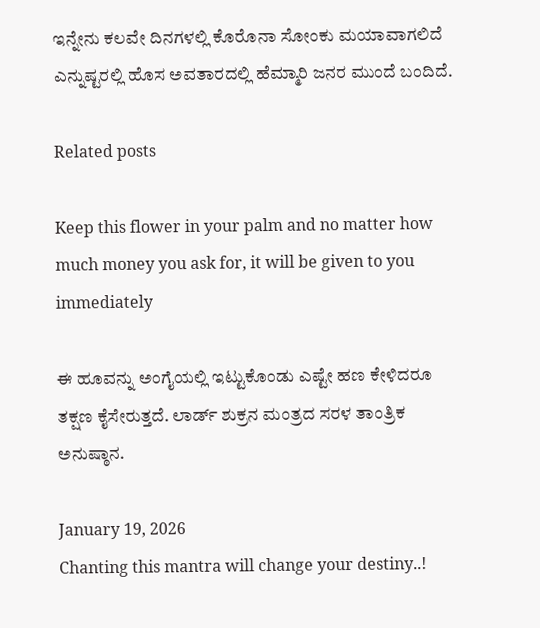ಇನ್ನೇನು ಕಲವೇ ದಿನಗಳಲ್ಲಿ ಕೊರೊನಾ ಸೋಂಕು ಮಯಾವಾಗಲಿದೆ ಎನ್ನುಷ್ಟರಲ್ಲಿ ಹೊಸ ಅವತಾರದಲ್ಲಿ ಹೆಮ್ಮಾರಿ ಜನರ ಮುಂದೆ ಬಂದಿದೆ.

Related posts

Keep this flower in your palm and no matter how much money you ask for, it will be given to you immediately

ಈ ಹೂವನ್ನು ಅಂಗೈಯಲ್ಲಿ ಇಟ್ಟುಕೊಂಡು ಎಷ್ಟೇ ಹಣ ಕೇಳಿದರೂ ತಕ್ಷಣ ಕೈಸೇರುತ್ತದೆ. ಲಾರ್ಡ್ ಶುಕ್ರನ ಮಂತ್ರದ ಸರಳ ತಾಂತ್ರಿಕ ಅನುಷ್ಠಾನ.

January 19, 2026
Chanting this mantra will change your destiny..!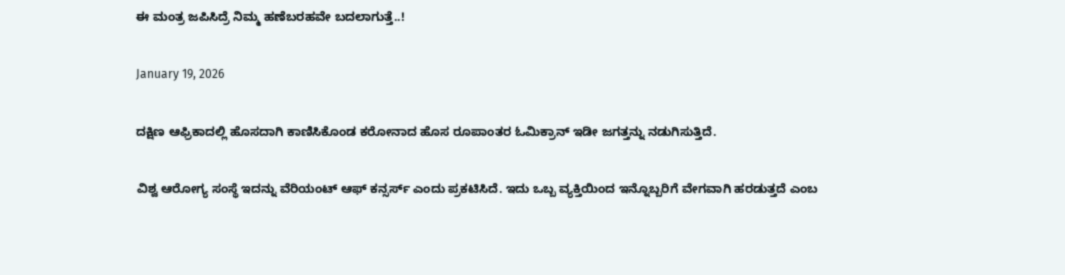ಈ ಮಂತ್ರ ಜಪಿಸಿದ್ರೆ ನಿಮ್ಮ ಹಣೆಬರಹವೇ ಬದಲಾಗುತ್ತೆ..!

January 19, 2026

ದಕ್ಷಿಣ ಆಫ್ರಿಕಾದಲ್ಲಿ ಹೊಸದಾಗಿ ಕಾಣಿಸಿಕೊಂಡ ಕರೋನಾದ ಹೊಸ ರೂಪಾಂತರ ಓಮಿಕ್ರಾನ್ ಇಡೀ ಜಗತ್ತನ್ನು ನಡುಗಿಸುತ್ತಿದೆ.

ವಿಶ್ವ ಆರೋಗ್ಯ ಸಂಸ್ಥೆ ಇದನ್ನು ವೆರಿಯಂಟ್ ಆಫ್ ಕನ್ಸರ್ಸ್ ಎಂದು ಪ್ರಕಟಿಸಿದೆ. ಇದು ಒಬ್ಬ ವ್ಯಕ್ತಿಯಿಂದ ಇನ್ನೊಬ್ಬರಿಗೆ ವೇಗವಾಗಿ ಹರಡುತ್ತದೆ ಎಂಬ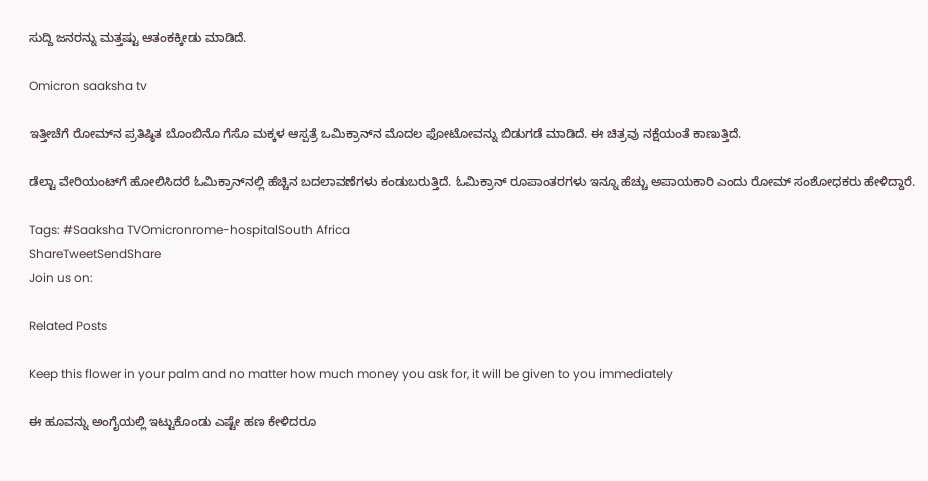ಸುದ್ದಿ ಜನರನ್ನು ಮತ್ತಷ್ಟು ಆತಂಕಕ್ಕೀಡು ಮಾಡಿದೆ.

Omicron saaksha tv

ಇತ್ತೀಚೆಗೆ ರೋಮ್‍ನ ಪ್ರತಿಷ್ಠಿತ ಬೊಂಬಿನೊ ಗೆಸೊ ಮಕ್ಕಳ ಆಸ್ಪತ್ರೆ ಒಮಿಕ್ರಾನ್‍ನ ಮೊದಲ ಫೋಟೋವನ್ನು ಬಿಡುಗಡೆ ಮಾಡಿದೆ. ಈ ಚಿತ್ರವು ನಕ್ಷೆಯಂತೆ ಕಾಣುತ್ತಿದೆ.

ಡೆಲ್ಟಾ ವೇರಿಯಂಟ್‍ಗೆ ಹೋಲಿಸಿದರೆ ಓಮಿಕ್ರಾನ್‍ನಲ್ಲಿ ಹೆಚ್ಚಿನ ಬದಲಾವಣೆಗಳು ಕಂಡುಬರುತ್ತಿದೆ. ಓಮಿಕ್ರಾನ್ ರೂಪಾಂತರಗಳು ಇನ್ನೂ ಹೆಚ್ಚು ಅಪಾಯಕಾರಿ ಎಂದು ರೋಮ್ ಸಂಶೋಧಕರು ಹೇಳಿದ್ದಾರೆ.

Tags: #Saaksha TVOmicronrome-hospitalSouth Africa
ShareTweetSendShare
Join us on:

Related Posts

Keep this flower in your palm and no matter how much money you ask for, it will be given to you immediately

ಈ ಹೂವನ್ನು ಅಂಗೈಯಲ್ಲಿ ಇಟ್ಟುಕೊಂಡು ಎಷ್ಟೇ ಹಣ ಕೇಳಿದರೂ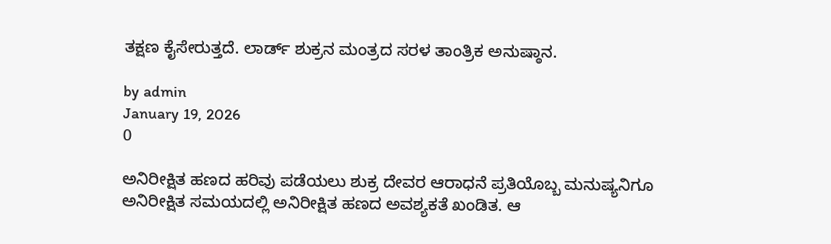ತಕ್ಷಣ ಕೈಸೇರುತ್ತದೆ. ಲಾರ್ಡ್ ಶುಕ್ರನ ಮಂತ್ರದ ಸರಳ ತಾಂತ್ರಿಕ ಅನುಷ್ಠಾನ.

by admin
January 19, 2026
0

ಅನಿರೀಕ್ಷಿತ ಹಣದ ಹರಿವು ಪಡೆಯಲು ಶುಕ್ರ ದೇವರ ಆರಾಧನೆ ಪ್ರತಿಯೊಬ್ಬ ಮನುಷ್ಯನಿಗೂ ಅನಿರೀಕ್ಷಿತ ಸಮಯದಲ್ಲಿ ಅನಿರೀಕ್ಷಿತ ಹಣದ ಅವಶ್ಯಕತೆ ಖಂಡಿತ. ಆ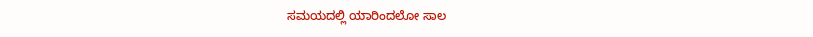ಸಮಯದಲ್ಲಿ ಯಾರಿಂದಲೋ ಸಾಲ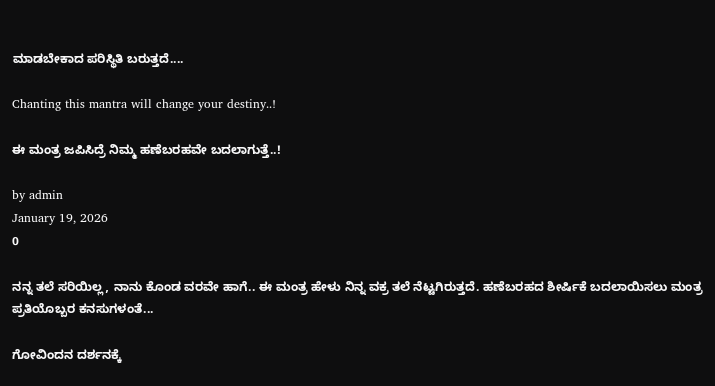ಮಾಡಬೇಕಾದ ಪರಿಸ್ಥಿತಿ ಬರುತ್ತದೆ....

Chanting this mantra will change your destiny..!

ಈ ಮಂತ್ರ ಜಪಿಸಿದ್ರೆ ನಿಮ್ಮ ಹಣೆಬರಹವೇ ಬದಲಾಗುತ್ತೆ..!

by admin
January 19, 2026
0

ನನ್ನ ತಲೆ ಸರಿಯಿಲ್ಲ, ನಾನು ಕೊಂಡ ವರವೇ ಹಾಗೆ.. ಈ ಮಂತ್ರ ಹೇಳು ನಿನ್ನ ವಕ್ರ ತಲೆ ನೆಟ್ಟಗಿರುತ್ತದೆ. ಹಣೆಬರಹದ ಶೀರ್ಷಿಕೆ ಬದಲಾಯಿಸಲು ಮಂತ್ರ ಪ್ರತಿಯೊಬ್ಬರ ಕನಸುಗಳಂತೆ...

ಗೋವಿಂದನ ದರ್ಶನಕ್ಕೆ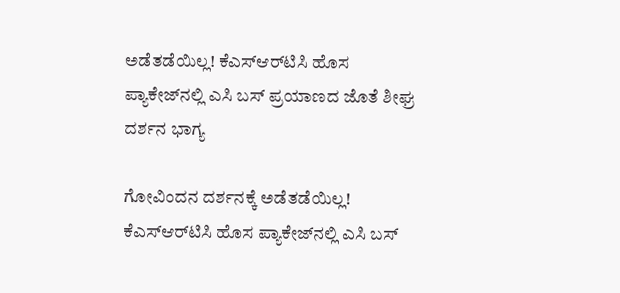ಅಡೆತಡೆಯಿಲ್ಲ! ಕೆಎಸ್‌ಆರ್‌ಟಿಸಿ ಹೊಸ ಪ್ಯಾಕೇಜ್‌ನಲ್ಲಿ ಎಸಿ ಬಸ್ ಪ್ರಯಾಣದ ಜೊತೆ ಶೀಘ್ರ ದರ್ಶನ ಭಾಗ್ಯ

ಗೋವಿಂದನ ದರ್ಶನಕ್ಕೆ ಅಡೆತಡೆಯಿಲ್ಲ! ಕೆಎಸ್‌ಆರ್‌ಟಿಸಿ ಹೊಸ ಪ್ಯಾಕೇಜ್‌ನಲ್ಲಿ ಎಸಿ ಬಸ್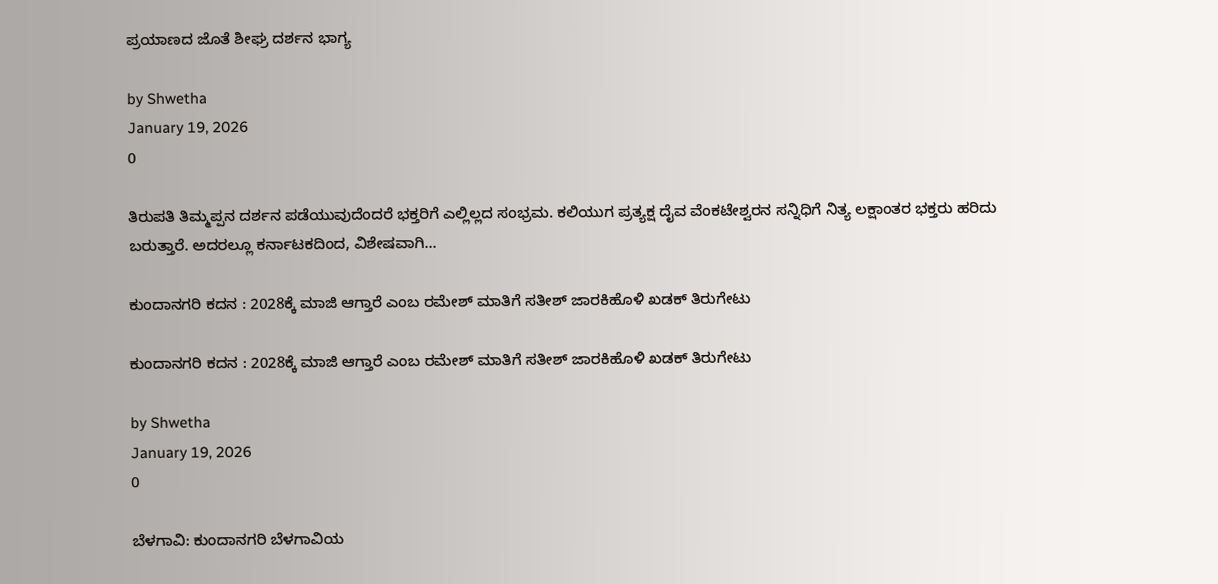ಪ್ರಯಾಣದ ಜೊತೆ ಶೀಘ್ರ ದರ್ಶನ ಭಾಗ್ಯ

by Shwetha
January 19, 2026
0

ತಿರುಪತಿ ತಿಮ್ಮಪ್ಪನ ದರ್ಶನ ಪಡೆಯುವುದೆಂದರೆ ಭಕ್ತರಿಗೆ ಎಲ್ಲಿಲ್ಲದ ಸಂಭ್ರಮ. ಕಲಿಯುಗ ಪ್ರತ್ಯಕ್ಷ ದೈವ ವೆಂಕಟೇಶ್ವರನ ಸನ್ನಿಧಿಗೆ ನಿತ್ಯ ಲಕ್ಷಾಂತರ ಭಕ್ತರು ಹರಿದು ಬರುತ್ತಾರೆ. ಅದರಲ್ಲೂ ಕರ್ನಾಟಕದಿಂದ, ವಿಶೇಷವಾಗಿ...

ಕುಂದಾನಗರಿ ಕದನ : 2028ಕ್ಕೆ ಮಾಜಿ ಆಗ್ತಾರೆ ಎಂಬ ರಮೇಶ್ ಮಾತಿಗೆ ಸತೀಶ್ ಜಾರಕಿಹೊಳಿ ಖಡಕ್ ತಿರುಗೇಟು

ಕುಂದಾನಗರಿ ಕದನ : 2028ಕ್ಕೆ ಮಾಜಿ ಆಗ್ತಾರೆ ಎಂಬ ರಮೇಶ್ ಮಾತಿಗೆ ಸತೀಶ್ ಜಾರಕಿಹೊಳಿ ಖಡಕ್ ತಿರುಗೇಟು

by Shwetha
January 19, 2026
0

ಬೆಳಗಾವಿ: ಕುಂದಾನಗರಿ ಬೆಳಗಾವಿಯ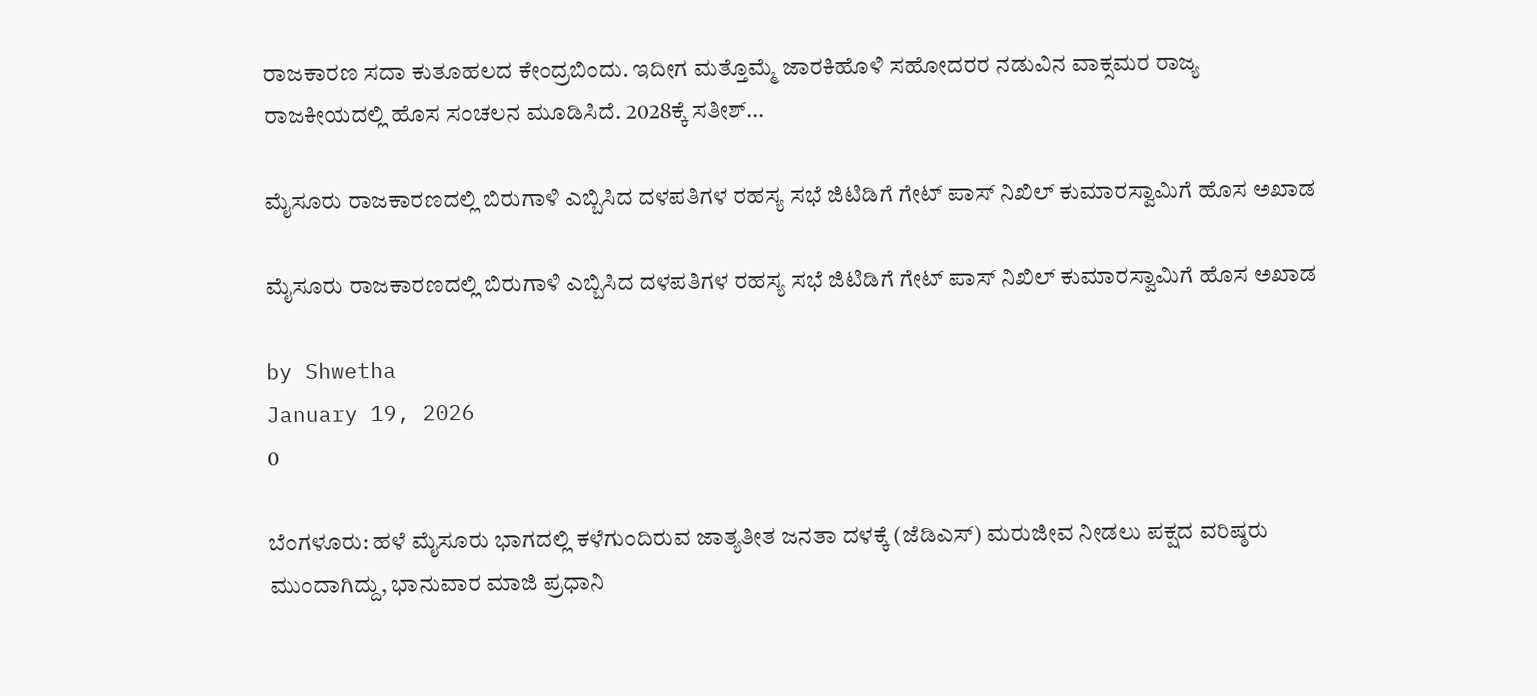ರಾಜಕಾರಣ ಸದಾ ಕುತೂಹಲದ ಕೇಂದ್ರಬಿಂದು. ಇದೀಗ ಮತ್ತೊಮ್ಮೆ ಜಾರಕಿಹೊಳಿ ಸಹೋದರರ ನಡುವಿನ ವಾಕ್ಸಮರ ರಾಜ್ಯ ರಾಜಕೀಯದಲ್ಲಿ ಹೊಸ ಸಂಚಲನ ಮೂಡಿಸಿದೆ. 2028ಕ್ಕೆ ಸತೀಶ್...

ಮೈಸೂರು ರಾಜಕಾರಣದಲ್ಲಿ ಬಿರುಗಾಳಿ ಎಬ್ಬಿಸಿದ ದಳಪತಿಗಳ ರಹಸ್ಯ ಸಭೆ ಜಿಟಿಡಿಗೆ ಗೇಟ್ ಪಾಸ್ ನಿಖಿಲ್ ಕುಮಾರಸ್ವಾಮಿಗೆ ಹೊಸ ಅಖಾಡ

ಮೈಸೂರು ರಾಜಕಾರಣದಲ್ಲಿ ಬಿರುಗಾಳಿ ಎಬ್ಬಿಸಿದ ದಳಪತಿಗಳ ರಹಸ್ಯ ಸಭೆ ಜಿಟಿಡಿಗೆ ಗೇಟ್ ಪಾಸ್ ನಿಖಿಲ್ ಕುಮಾರಸ್ವಾಮಿಗೆ ಹೊಸ ಅಖಾಡ

by Shwetha
January 19, 2026
0

ಬೆಂಗಳೂರು: ಹಳೆ ಮೈಸೂರು ಭಾಗದಲ್ಲಿ ಕಳೆಗುಂದಿರುವ ಜಾತ್ಯತೀತ ಜನತಾ ದಳಕ್ಕೆ (ಜೆಡಿಎಸ್) ಮರುಜೀವ ನೀಡಲು ಪಕ್ಷದ ವರಿಷ್ಠರು ಮುಂದಾಗಿದ್ದು, ಭಾನುವಾರ ಮಾಜಿ ಪ್ರಧಾನಿ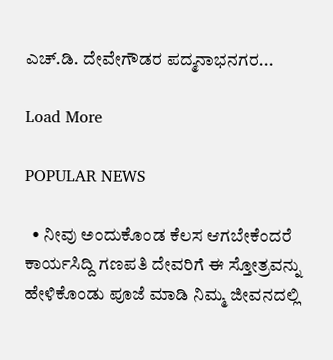ಎಚ್.ಡಿ. ದೇವೇಗೌಡರ ಪದ್ಮನಾಭನಗರ...

Load More

POPULAR NEWS

  • ನೀವು ಅಂದುಕೊಂಡ ಕೆಲಸ ಆಗಬೇಕೆಂದರೆ ಕಾರ್ಯಸಿದ್ದಿ ಗಣಪತಿ ದೇವರಿಗೆ ಈ ಸ್ತೋತ್ರವನ್ನು ಹೇಳಿಕೊಂಡು ಪೂಜೆ ಮಾಡಿ ನಿಮ್ಮ ಜೀವನದಲ್ಲಿ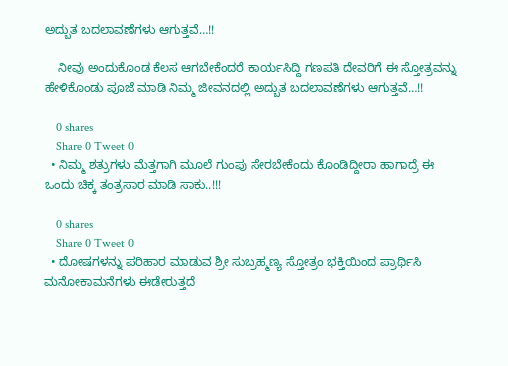ಅದ್ಬುತ ಬದಲಾವಣೆಗಳು ಆಗುತ್ತವೆ…!!

    ನೀವು ಅಂದುಕೊಂಡ ಕೆಲಸ ಆಗಬೇಕೆಂದರೆ ಕಾರ್ಯಸಿದ್ದಿ ಗಣಪತಿ ದೇವರಿಗೆ ಈ ಸ್ತೋತ್ರವನ್ನು ಹೇಳಿಕೊಂಡು ಪೂಜೆ ಮಾಡಿ ನಿಮ್ಮ ಜೀವನದಲ್ಲಿ ಅದ್ಬುತ ಬದಲಾವಣೆಗಳು ಆಗುತ್ತವೆ…!!

    0 shares
    Share 0 Tweet 0
  • ನಿಮ್ಮ ಶತ್ರುಗಳು ಮೆತ್ತಗಾಗಿ ಮೂಲೆ ಗುಂಪು ಸೇರಬೇಕೆಂದು ಕೊಂಡಿದ್ದೀರಾ ಹಾಗಾದ್ರೆ ಈ ಒಂದು ಚಿಕ್ಕ ತಂತ್ರಸಾರ ಮಾಡಿ ಸಾಕು..!!!

    0 shares
    Share 0 Tweet 0
  • ದೋಷಗಳನ್ನು ಪರಿಹಾರ ಮಾಡುವ ಶ್ರೀ ಸುಬ್ರಹ್ಮಣ್ಯ ಸ್ತೋತ್ರಂ ಭಕ್ತಿಯಿಂದ ಪ್ರಾರ್ಥಿಸಿ ಮನೋಕಾಮನೆಗಳು ಈಡೇರುತ್ತದೆ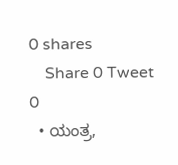0 shares
    Share 0 Tweet 0
  • ಯಂತ್ರ,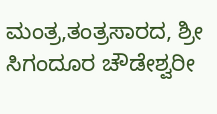ಮಂತ್ರ,ತಂತ್ರಸಾರದ, ಶ್ರೀ ಸಿಗಂದೂರ ಚೌಡೇಶ್ವರೀ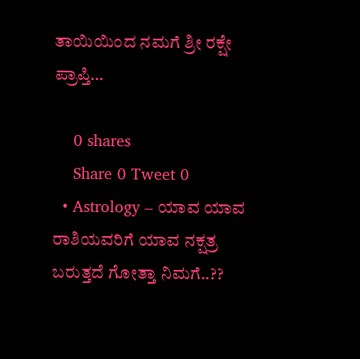ತಾಯಿಯಿಂದ ನಮಗೆ ಶ್ರೀ ರಕ್ಷೇ ಪ್ರಾಪ್ತಿ…

    0 shares
    Share 0 Tweet 0
  • Astrology – ಯಾವ ಯಾವ ರಾಶಿಯವರಿಗೆ ಯಾವ ನಕ್ಷತ್ರ ಬರುತ್ತದೆ ಗೋತ್ತಾ ನಿಮಗೆ..??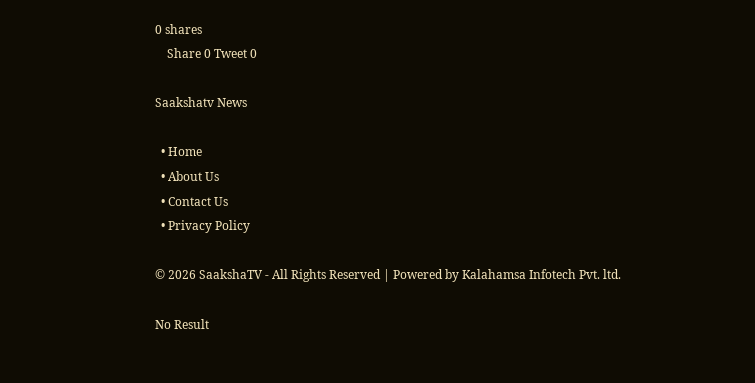0 shares
    Share 0 Tweet 0

Saakshatv News

  • Home
  • About Us
  • Contact Us
  • Privacy Policy

© 2026 SaakshaTV - All Rights Reserved | Powered by Kalahamsa Infotech Pvt. ltd.

No Result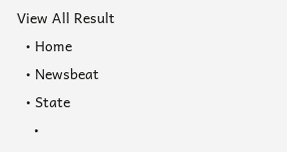View All Result
  • Home
  • Newsbeat
  • State
    •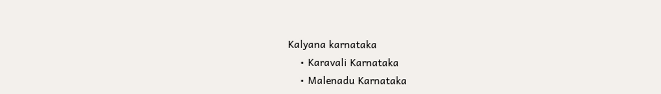Kalyana karnataka
    • Karavali Karnataka
    • Malenadu Karnataka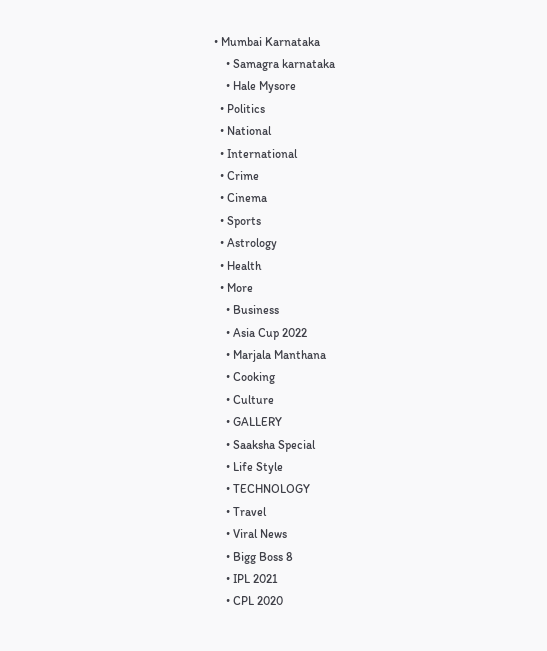• Mumbai Karnataka
    • Samagra karnataka
    • Hale Mysore
  • Politics
  • National
  • International
  • Crime
  • Cinema
  • Sports
  • Astrology
  • Health
  • More
    • Business
    • Asia Cup 2022
    • Marjala Manthana
    • Cooking
    • Culture
    • GALLERY
    • Saaksha Special
    • Life Style
    • TECHNOLOGY
    • Travel
    • Viral News
    • Bigg Boss 8
    • IPL 2021
    • CPL 2020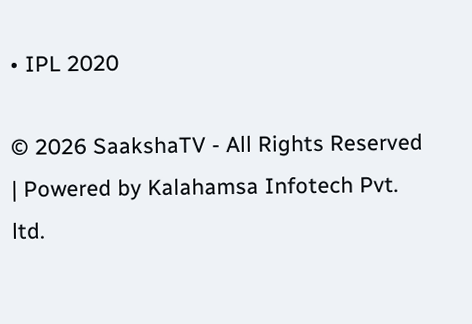• IPL 2020

© 2026 SaakshaTV - All Rights Reserved | Powered by Kalahamsa Infotech Pvt. ltd.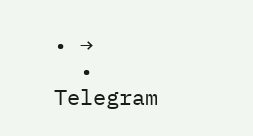• →
  • Telegram